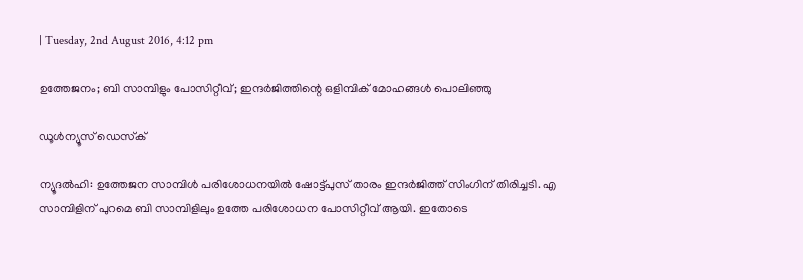| Tuesday, 2nd August 2016, 4:12 pm

ഉത്തേജനം; ബി സാമ്പിളും പോസിറ്റീവ്; ഇന്ദര്‍ജിത്തിന്റെ ഒളിമ്പിക് മോഹങ്ങള്‍ പൊലിഞ്ഞു

ഡൂള്‍ന്യൂസ് ഡെസ്‌ക്

ന്യൂദല്‍ഹി: ഉത്തേജന സാമ്പിള്‍ പരിശോധനയില്‍ ഷോട്ട്പുസ് താരം ഇന്ദര്‍ജിത്ത് സിംഗിന് തിരിച്ചടി. എ സാമ്പിളിന് പുറമെ ബി സാമ്പിളിലും ഉത്തേ പരിശോധന പോസിറ്റീവ് ആയി. ഇതോടെ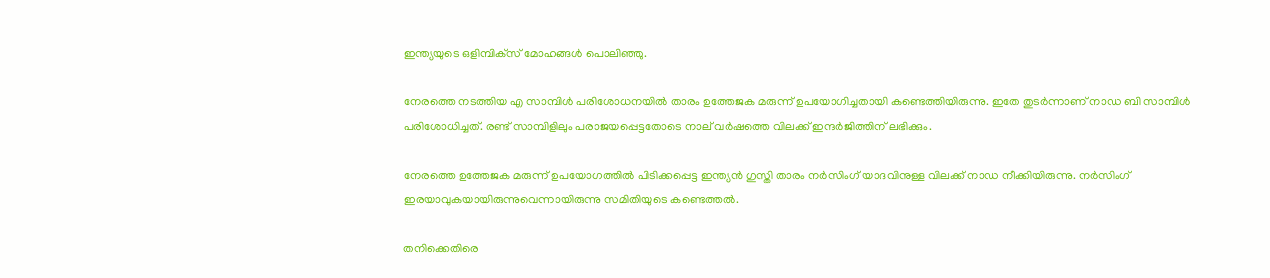ഇന്ത്യയുടെ ഒളിമ്പിക്‌സ് മോഹങ്ങള്‍ പൊലിഞ്ഞു.

നേരത്തെ നടത്തിയ എ സാമ്പിള്‍ പരിശോധനയില്‍ താരം ഉത്തേജക മരുന്ന് ഉപയോഗിച്ചതായി കണ്ടെത്തിയിരുന്നു. ഇതേ തുടര്‍ന്നാണ് നാഡ ബി സാമ്പിള്‍ പരിശോധിച്ചത്. രണ്ട് സാമ്പിളിലും പരാജയപ്പെട്ടതോടെ നാല് വര്‍ഷത്തെ വിലക്ക് ഇന്ദര്‍ജിത്തിന് ലഭിക്കും.

നേരത്തെ ഉത്തേജക മരുന്ന് ഉപയോഗത്തില്‍ പിടിക്കപ്പെട്ട ഇന്ത്യന്‍ ഗുസ്തി താരം നര്‍സിംഗ് യാദവിനുള്ള വിലക്ക് നാഡ നീക്കിയിരുന്നു. നര്‍സിംഗ് ഇരയാവുകയായിരുന്നുവെന്നായിരുന്നു സമിതിയുടെ കണ്ടെത്തല്‍.

തനിക്കെതിരെ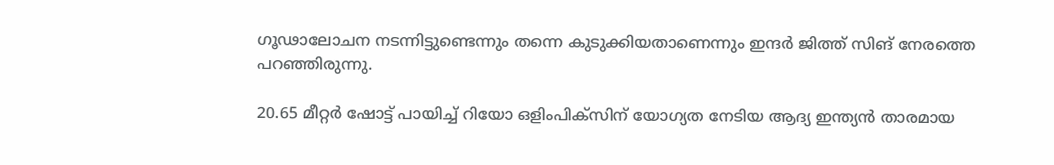ഗൂഢാലോചന നടന്നിട്ടുണ്ടെന്നും തന്നെ കുടുക്കിയതാണെന്നും ഇന്ദര്‍ ജിത്ത് സിങ് നേരത്തെ പറഞ്ഞിരുന്നു.

20.65 മീറ്റര്‍ ഷോട്ട് പായിച്ച് റിയോ ഒളിംപിക്‌സിന് യോഗ്യത നേടിയ ആദ്യ ഇന്ത്യന്‍ താരമായ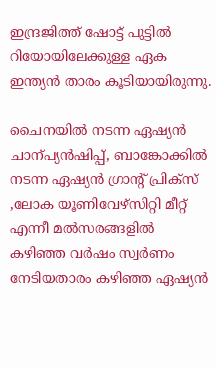ഇന്ദ്രജിത്ത് ഷോട്ട് പുട്ടില്‍ റിയോയിലേക്കുള്ള ഏക ഇന്ത്യന്‍ താരം കൂടിയായിരുന്നു.

ചൈനയില്‍ നടന്ന ഏഷ്യന്‍ ചാന്പ്യന്‍ഷിപ്പ്, ബാങ്കോക്കില്‍ നടന്ന ഏഷ്യന്‍ ഗ്രാന്റ് പ്രിക്‌സ് ,ലോക യൂണിവേഴ്‌സിറ്റി മീറ്റ് എന്നീ മല്‍സരങ്ങളില്‍ കഴിഞ്ഞ വര്‍ഷം സ്വര്‍ണം നേടിയതാരം കഴിഞ്ഞ ഏഷ്യന്‍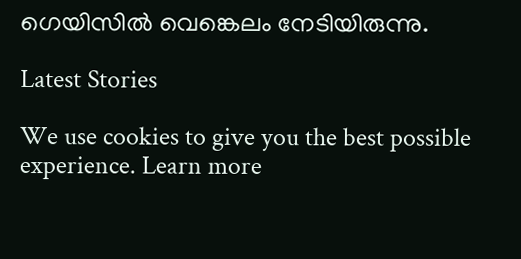ഗെയിസില്‍ വെങ്കെലം നേടിയിരുന്നു.

Latest Stories

We use cookies to give you the best possible experience. Learn more